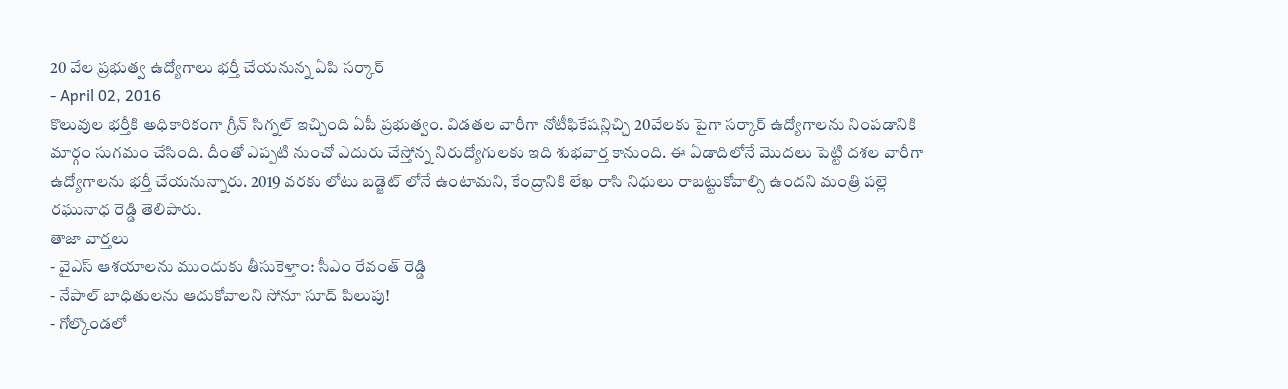20 వేల ప్రభుత్వ ఉద్యోగాలు భర్తీ చేయనున్న ఏపి సర్కార్
- April 02, 2016
కొలువుల భర్తీకి అధికారికంగా గ్రీన్ సిగ్నల్ ఇచ్చింది ఏపీ ప్రభుత్వం. విడతల వారీగా నోటీఫికేషన్లిచ్చి 20వేలకు పైగా సర్కార్ ఉద్యోగాలను నింపడానికి మార్గం సుగమం చేసింది. దీంతో ఎప్పటి నుంచో ఎదురు చేస్తోన్న నిరుద్యోగులకు ఇది శుభవార్త కానుంది. ఈ ఏడాదిలోనే మొదలు పెట్టి దశల వారీగా ఉద్యోగాలను భర్తీ చేయనున్నారు. 2019 వరకు లోటు బడ్జెట్ లోనే ఉంటామని, కేంద్రానికి లేఖ రాసి నిధులు రాబట్టుకోవాల్సి ఉందని మంత్రి పల్లె రఘునాధ రెడ్డి తెలిపారు.
తాజా వార్తలు
- వైఎస్ ఆశయాలను ముందుకు తీసుకెళ్తాం: సీఎం రేవంత్ రెడ్డి
- నేపాల్ బాధితులను ఆదుకోవాలని సోనూ సూద్ పిలుపు!
- గోల్కొండలో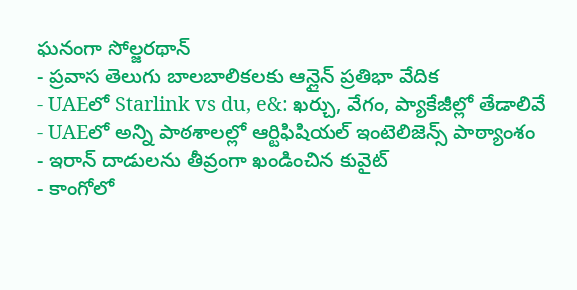ఘనంగా సోల్జరథాన్
- ప్రవాస తెలుగు బాలబాలికలకు ఆన్లైన్ ప్రతిభా వేదిక
- UAEలో Starlink vs du, e&: ఖర్చు, వేగం, ప్యాకేజీల్లో తేడాలివే
- UAEలో అన్ని పాఠశాలల్లో ఆర్టిఫిషియల్ ఇంటెలిజెన్స్ పాఠ్యాంశం
- ఇరాన్ దాడులను తీవ్రంగా ఖండించిన కువైట్
- కాంగోలో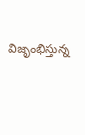విజృంభిస్తున్న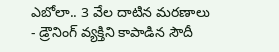ఎబోలా.. 3 వేల దాటిన మరణాలు
- డ్రౌనింగ్ వ్యక్తిని కాపాడిన సౌదీ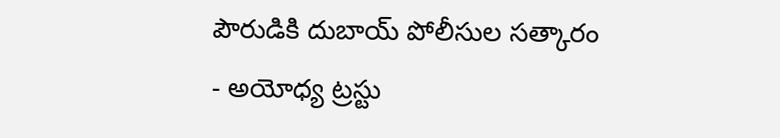పౌరుడికి దుబాయ్ పోలీసుల సత్కారం
- అయోధ్య ట్రస్టు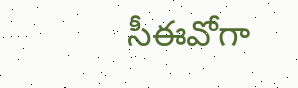సీఈవోగా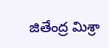జితేంద్ర మిశ్రా